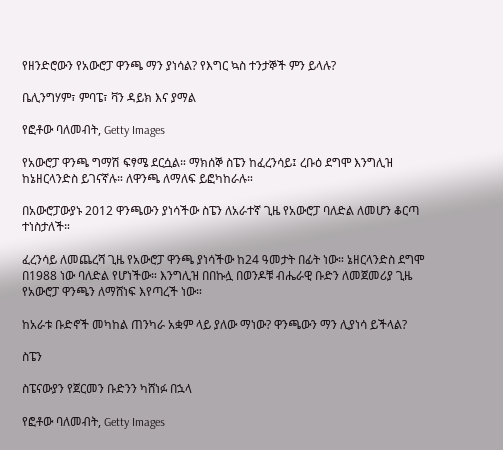የዘንድሮውን የአውሮፓ ዋንጫ ማን ያነሳል? የእግር ኳስ ተንታኞች ምን ይላሉ?

ቤሊንግሃም፣ ምባፔ፣ ቫን ዳይክ እና ያማል

የፎቶው ባለመብት, Getty Images

የአውሮፓ ዋንጫ ግማሽ ፍፃሜ ደርሷል። ማክሰኞ ስፔን ከፈረንሳይ፤ ረቡዕ ደግሞ እንግሊዝ ከኔዘርላንድስ ይገናኛሉ። ለዋንጫ ለማለፍ ይፎካከራሉ።

በአውሮፓውያኑ 2012 ዋንጫውን ያነሳችው ስፔን ለአራተኛ ጊዜ የአውሮፓ ባለድል ለመሆን ቆርጣ ተነስታለች።

ፈረንሳይ ለመጨረሻ ጊዜ የአውሮፓ ዋንጫ ያነሳችው ከ24 ዓመታት በፊት ነው። ኔዘርላንድስ ደግሞ በ1988 ነው ባለድል የሆነችው። እንግሊዝ በበኩሏ በወንዶቹ ብሔራዊ ቡድን ለመጀመሪያ ጊዜ የአውሮፓ ዋንጫን ለማሸነፍ እየጣረች ነው።

ከአራቱ ቡድኖች መካከል ጠንካራ አቋም ላይ ያለው ማነው? ዋንጫውን ማን ሊያነሳ ይችላል?

ስፔን

ስፔናውያን የጀርመን ቡድንን ካሸነፉ በኋላ

የፎቶው ባለመብት, Getty Images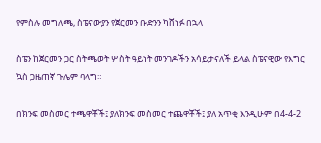የምስሉ መግለጫ, ስፔናውያን የጀርመን ቡድንን ካሸነፉ በኋላ

ስፔን ከጀርመን ጋር ስትጫወት ሦስት ዓይነት መንገዶችን አሳይታናለች ይላል ስፔናዊው የእግር ኳስ ጋዜጠኛ ጉሌም ባላግ።

በክንፍ መስመር ተጫዋቾች፤ ያለክንፍ መስመር ተጨዋቾች፤ ያለ አጥቂ እንዲሁም በ4-4-2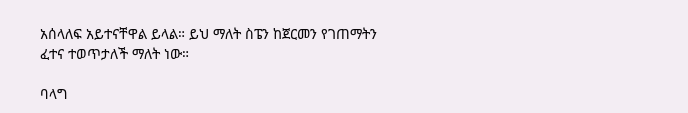አሰላለፍ አይተናቸዋል ይላል። ይህ ማለት ስፔን ከጀርመን የገጠማትን ፈተና ተወጥታለች ማለት ነው።

ባላግ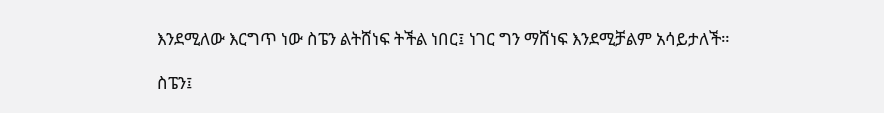እንደሚለው እርግጥ ነው ስፔን ልትሸነፍ ትችል ነበር፤ ነገር ግን ማሸነፍ እንደሚቻልም አሳይታለች።

ስፔን፤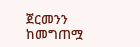ጀርመንን ከመግጠሟ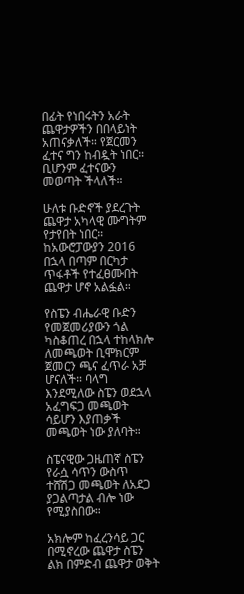በፊት የነበሩትን አራት ጨዋታዎችን በበላይነት አጠናቃለች። የጀርመን ፈተና ግን ከብዷት ነበር። ቢሆንም ፈተናውን መወጣት ችላለች።

ሁለቱ ቡድኖች ያደረጉት ጨዋታ አካላዊ ሙግትም የታየበት ነበር። ከአውሮፓውያን 2016 በኋላ በጣም በርካታ ጥፋቶች የተፈፀሙበት ጨዋታ ሆኖ አልፏል።

የስፔን ብሔራዊ ቡድን የመጀመሪያውን ጎል ካስቆጠረ በኋላ ተከላክሎ ለመጫወት ቢሞክርም ጀመርን ጫና ፈጥራ አቻ ሆናለች። ባላግ እንደሚለው ስፔን ወደኋላ አፈግፍጋ መጫወት ሳይሆን እያጠቃች መጫወት ነው ያለባት።

ስፔናዊው ጋዜጠኛ ስፔን የራሷ ሳጥን ውስጥ ተሸሽጋ መጫወት ለአደጋ ያጋልጣታል ብሎ ነው የሚያስበው።

አክሎም ከፈረንሳይ ጋር በሚኖረው ጨዋታ ስፔን ልክ በምድብ ጨዋታ ወቅት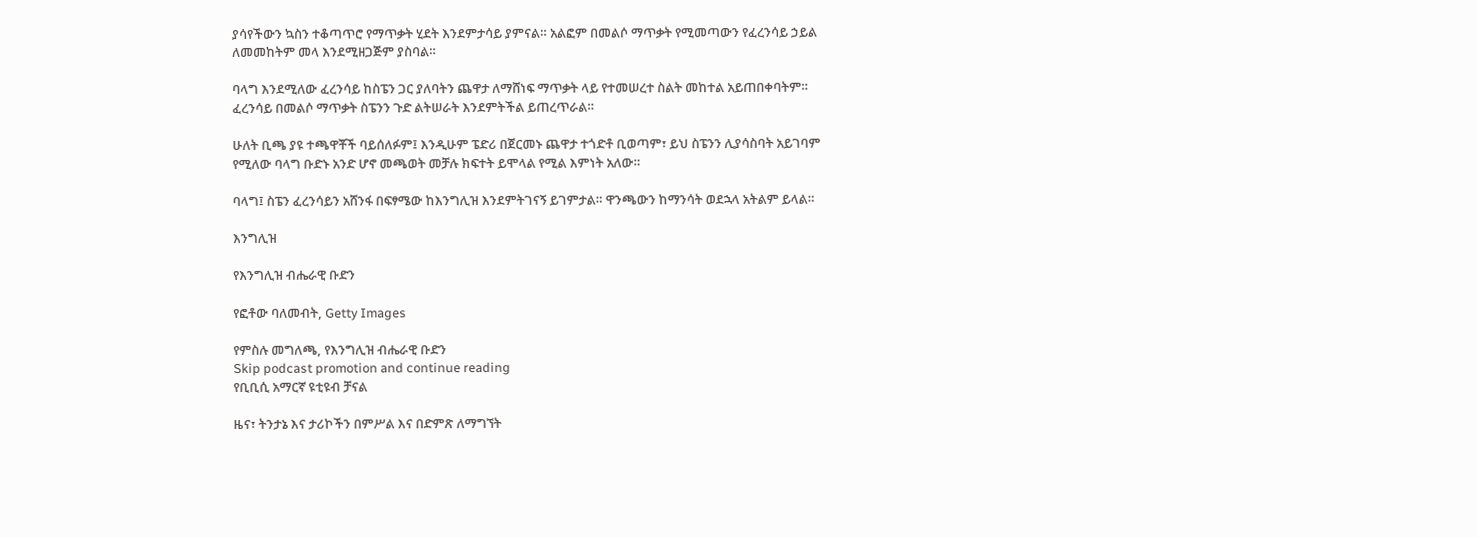ያሳየችውን ኳስን ተቆጣጥሮ የማጥቃት ሂደት እንደምታሳይ ያምናል። አልፎም በመልሶ ማጥቃት የሚመጣውን የፈረንሳይ ኃይል ለመመከትም መላ እንደሚዘጋጅም ያስባል።

ባላግ እንደሚለው ፈረንሳይ ከስፔን ጋር ያለባትን ጨዋታ ለማሸነፍ ማጥቃት ላይ የተመሠረተ ስልት መከተል አይጠበቀባትም። ፈረንሳይ በመልሶ ማጥቃት ስፔንን ጉድ ልትሠራት እንደምትችል ይጠረጥራል።

ሁለት ቢጫ ያዩ ተጫዋቾች ባይሰለፉም፤ እንዲሁም ፔድሪ በጀርመኑ ጨዋታ ተጎድቶ ቢወጣም፣ ይህ ስፔንን ሊያሳስባት አይገባም የሚለው ባላግ ቡድኑ አንድ ሆኖ መጫወት መቻሉ ክፍተት ይሞላል የሚል እምነት አለው።

ባላግ፤ ስፔን ፈረንሳይን አሸንፋ በፍፃሜው ከእንግሊዝ እንደምትገናኝ ይገምታል። ዋንጫውን ከማንሳት ወደኋላ አትልም ይላል።

እንግሊዝ

የእንግሊዝ ብሔራዊ ቡድን

የፎቶው ባለመብት, Getty Images

የምስሉ መግለጫ, የእንግሊዝ ብሔራዊ ቡድን
Skip podcast promotion and continue reading
የቢቢሲ አማርኛ ዩቲዩብ ቻናል

ዜና፣ ትንታኔ እና ታሪኮችን በምሥል እና በድምጽ ለማግኘት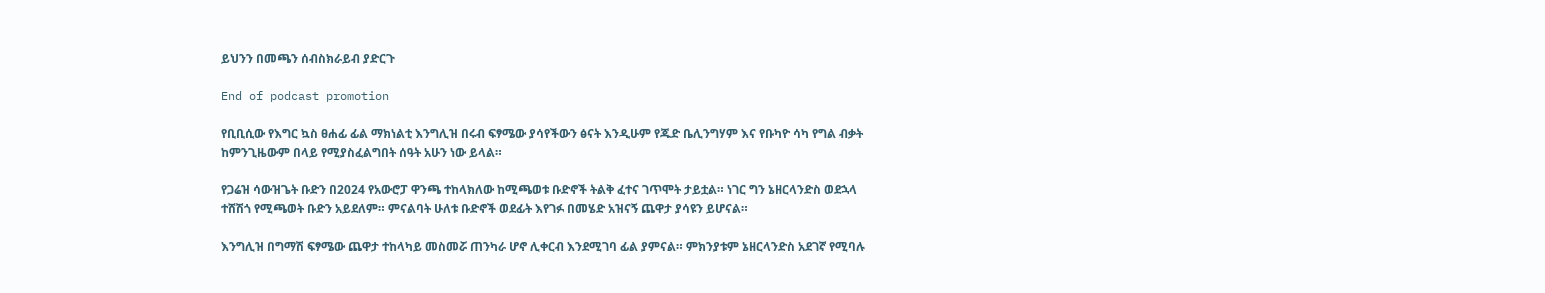ይህንን በመጫን ሰብስክራይብ ያድርጉ

End of podcast promotion

የቢቢሲው የእግር ኳስ ፀሐፊ ፊል ማክነልቲ እንግሊዝ በሩብ ፍፃሜው ያሳየችውን ፅናት እንዲሁም የጁድ ቤሊንግሃም እና የቡካዮ ሳካ የግል ብቃት ከምንጊዜውም በላይ የሚያስፈልግበት ሰዓት አሁን ነው ይላል።

የጋሬዝ ሳውዝጌት ቡድን በ2024 የአውሮፓ ዋንጫ ተከላክለው ከሚጫወቱ ቡድኖች ትልቅ ፈተና ገጥሞት ታይቷል። ነገር ግን ኔዘርላንድስ ወደኋላ ተሸሽጎ የሚጫወት ቡድን አይደለም። ምናልባት ሁለቱ ቡድኖች ወደፊት እየገፉ በመሄድ አዝናኝ ጨዋታ ያሳዩን ይሆናል።

እንግሊዝ በግማሽ ፍፃሜው ጨዋታ ተከላካይ መስመሯ ጠንካራ ሆኖ ሊቀርብ እንደሚገባ ፊል ያምናል። ምክንያቱም ኔዘርላንድስ አደገኛ የሚባሉ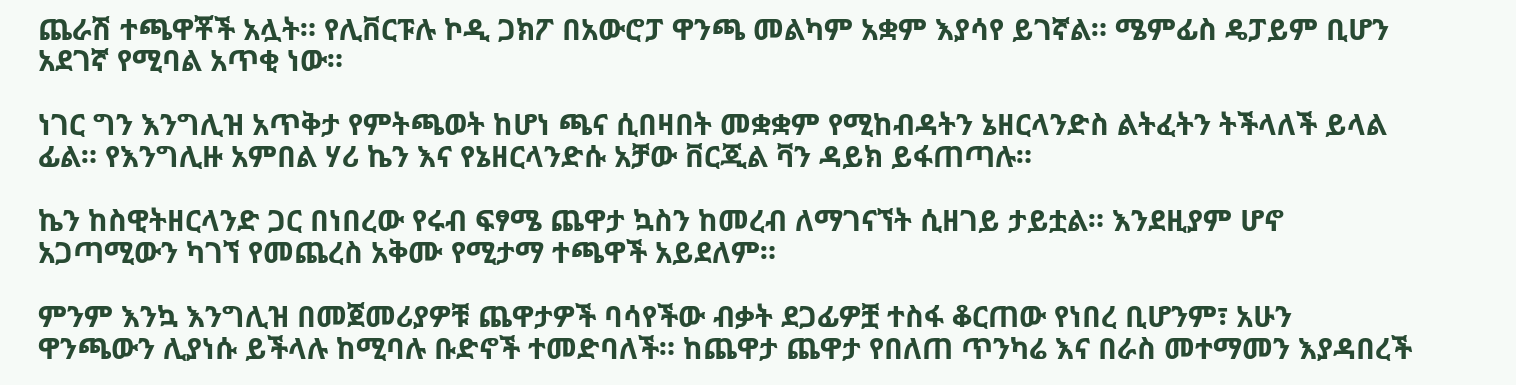ጨራሽ ተጫዋቾች አሏት። የሊቨርፑሉ ኮዲ ጋክፖ በአውሮፓ ዋንጫ መልካም አቋም እያሳየ ይገኛል። ሜምፊስ ዴፓይም ቢሆን አደገኛ የሚባል አጥቂ ነው።

ነገር ግን እንግሊዝ አጥቅታ የምትጫወት ከሆነ ጫና ሲበዛበት መቋቋም የሚከብዳትን ኔዘርላንድስ ልትፈትን ትችላለች ይላል ፊል። የእንግሊዙ አምበል ሃሪ ኬን እና የኔዘርላንድሱ አቻው ቨርጂል ቫን ዳይክ ይፋጠጣሉ።

ኬን ከስዊትዘርላንድ ጋር በነበረው የሩብ ፍፃሜ ጨዋታ ኳስን ከመረብ ለማገናኘት ሲዘገይ ታይቷል። እንደዚያም ሆኖ አጋጣሚውን ካገኘ የመጨረስ አቅሙ የሚታማ ተጫዋች አይደለም።

ምንም እንኳ እንግሊዝ በመጀመሪያዎቹ ጨዋታዎች ባሳየችው ብቃት ደጋፊዎቿ ተስፋ ቆርጠው የነበረ ቢሆንም፣ አሁን ዋንጫውን ሊያነሱ ይችላሉ ከሚባሉ ቡድኖች ተመድባለች። ከጨዋታ ጨዋታ የበለጠ ጥንካሬ እና በራስ መተማመን እያዳበረች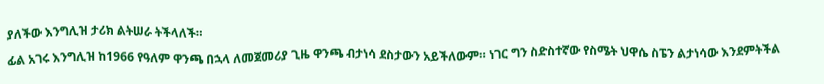ያለችው እንግሊዝ ታሪክ ልትሠራ ትችላለች።

ፊል አገሩ እንግሊዝ ከ1966 የዓለም ዋንጫ በኋላ ለመጀመሪያ ጊዜ ዋንጫ ብታነሳ ደስታውን አይችለውም። ነገር ግን ስድስተኛው የስሜት ህዋሴ ስፔን ልታነሳው እንደምትችል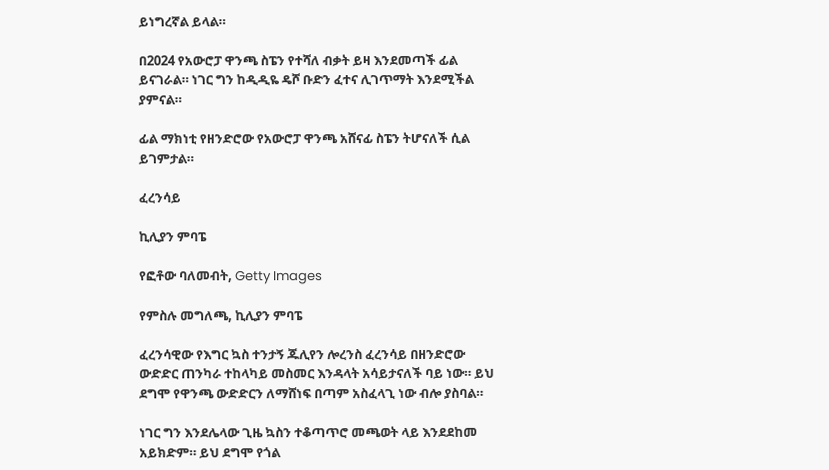ይነግረኛል ይላል።

በ2024 የአውሮፓ ዋንጫ ስፔን የተሻለ ብቃት ይዛ እንደመጣች ፊል ይናገራል። ነገር ግን ከዲዲዬ ዴሾ ቡድን ፈተና ሊገጥማት እንደሚችል ያምናል።

ፊል ማክነቲ የዘንድሮው የአውሮፓ ዋንጫ አሸናፊ ስፔን ትሆናለች ሲል ይገምታል።

ፈረንሳይ

ኪሊያን ምባፔ

የፎቶው ባለመብት, Getty Images

የምስሉ መግለጫ, ኪሊያን ምባፔ

ፈረንሳዊው የእግር ኳስ ተንታኝ ጁሊየን ሎረንስ ፈረንሳይ በዘንድሮው ውድድር ጠንካራ ተከላካይ መስመር እንዳላት አሳይታናለች ባይ ነው። ይህ ደግሞ የዋንጫ ውድድርን ለማሸነፍ በጣም አስፈላጊ ነው ብሎ ያስባል።

ነገር ግን እንደሌላው ጊዜ ኳስን ተቆጣጥሮ መጫወት ላይ እንደደከመ አይክድም። ይህ ደግሞ የጎል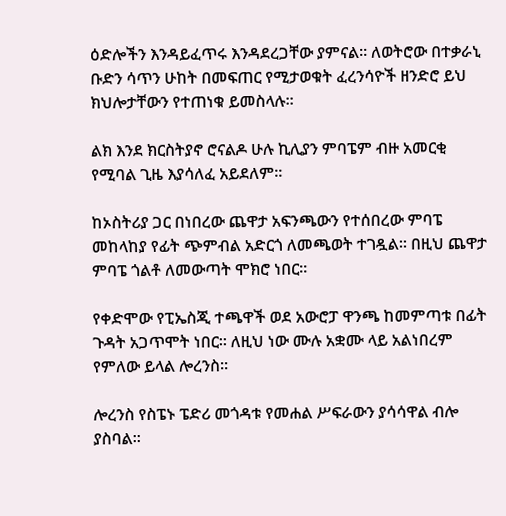ዕድሎችን እንዳይፈጥሩ እንዳደረጋቸው ያምናል። ለወትሮው በተቃራኒ ቡድን ሳጥን ሁከት በመፍጠር የሚታወቁት ፈረንሳዮች ዘንድሮ ይህ ክህሎታቸውን የተጠነቁ ይመስላሉ።

ልክ እንደ ክርስትያኖ ሮናልዶ ሁሉ ኪሊያን ምባፔም ብዙ አመርቂ የሚባል ጊዜ እያሳለፈ አይደለም።

ከኦስትሪያ ጋር በነበረው ጨዋታ አፍንጫውን የተሰበረው ምባፔ መከላከያ የፊት ጭምብል አድርጎ ለመጫወት ተገዷል። በዚህ ጨዋታ ምባፔ ጎልቶ ለመውጣት ሞክሮ ነበር።

የቀድሞው የፒኤስጂ ተጫዋች ወደ አውሮፓ ዋንጫ ከመምጣቱ በፊት ጉዳት አጋጥሞት ነበር። ለዚህ ነው ሙሉ አቋሙ ላይ አልነበረም የምለው ይላል ሎረንስ።

ሎረንስ የስፔኑ ፔድሪ መጎዳቱ የመሐል ሥፍራውን ያሳሳዋል ብሎ ያስባል።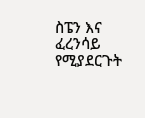ስፔን እና ፈረንሳይ የሚያደርጉት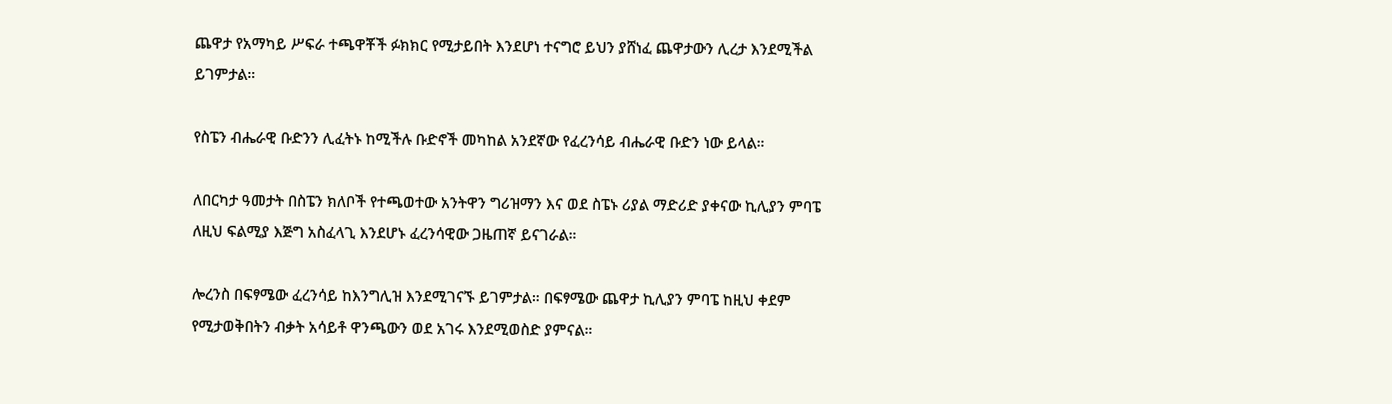ጨዋታ የአማካይ ሥፍራ ተጫዋቾች ፉክክር የሚታይበት እንደሆነ ተናግሮ ይህን ያሸነፈ ጨዋታውን ሊረታ እንደሚችል ይገምታል።

የስፔን ብሔራዊ ቡድንን ሊፈትኑ ከሚችሉ ቡድኖች መካከል አንደኛው የፈረንሳይ ብሔራዊ ቡድን ነው ይላል።

ለበርካታ ዓመታት በስፔን ክለቦች የተጫወተው አንትዋን ግሪዝማን እና ወደ ስፔኑ ሪያል ማድሪድ ያቀናው ኪሊያን ምባፔ ለዚህ ፍልሚያ እጅግ አስፈላጊ እንደሆኑ ፈረንሳዊው ጋዜጠኛ ይናገራል።

ሎረንስ በፍፃሜው ፈረንሳይ ከእንግሊዝ እንደሚገናኙ ይገምታል። በፍፃሜው ጨዋታ ኪሊያን ምባፔ ከዚህ ቀደም የሚታወቅበትን ብቃት አሳይቶ ዋንጫውን ወደ አገሩ እንደሚወስድ ያምናል።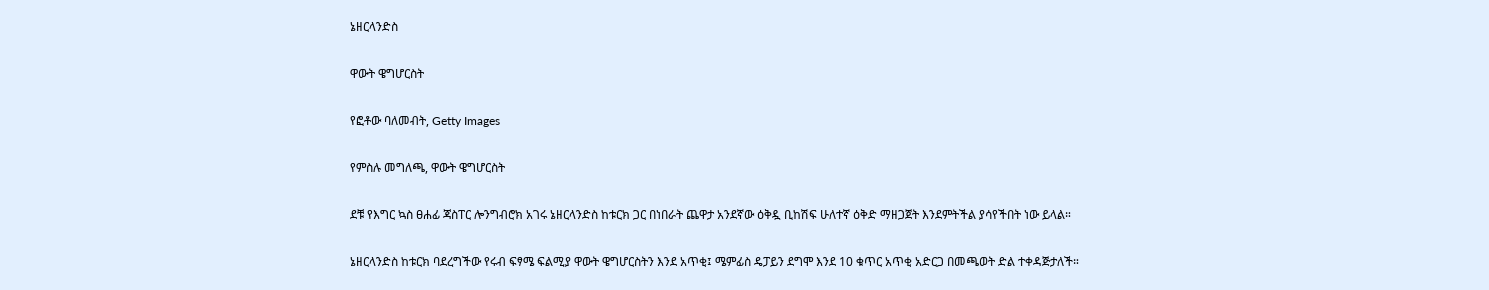ኔዘርላንድስ

ዋውት ዌግሆርስት

የፎቶው ባለመብት, Getty Images

የምስሉ መግለጫ, ዋውት ዌግሆርስት

ደቹ የእግር ኳስ ፀሐፊ ጃስፐር ሎንግብሮክ አገሩ ኔዘርላንድስ ከቱርክ ጋር በነበራት ጨዋታ አንደኛው ዕቅዷ ቢከሽፍ ሁለተኛ ዕቅድ ማዘጋጀት እንደምትችል ያሳየችበት ነው ይላል።

ኔዘርላንድስ ከቱርክ ባደረግችው የሩብ ፍፃሜ ፍልሚያ ዋውት ዌግሆርስትን እንደ አጥቂ፤ ሜምፊስ ዴፓይን ደግሞ እንደ 10 ቁጥር አጥቂ አድርጋ በመጫወት ድል ተቀዳጅታለች።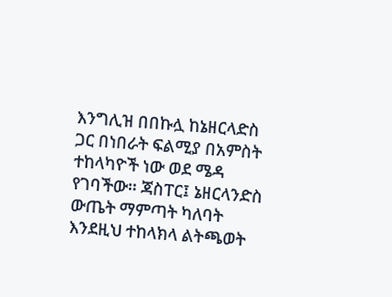እንግሊዝ በበኩሏ ከኔዘርላድስ ጋር በነበራት ፍልሚያ በአምስት ተከላካዮች ነው ወደ ሜዳ የገባችው። ጃስፐር፤ ኔዘርላንድስ ውጤት ማምጣት ካለባት እንደዚህ ተከላክላ ልትጫወት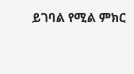ይገባል የሚል ምክር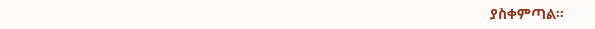ያስቀምጣል።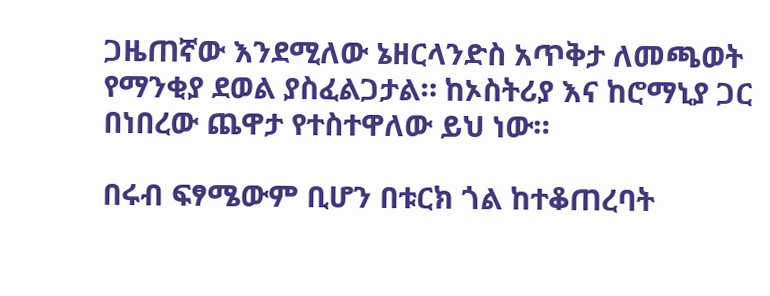ጋዜጠኛው እንደሚለው ኔዘርላንድስ አጥቅታ ለመጫወት የማንቂያ ደወል ያስፈልጋታል። ከኦስትሪያ እና ከሮማኒያ ጋር በነበረው ጨዋታ የተስተዋለው ይህ ነው።

በሩብ ፍፃሜውም ቢሆን በቱርክ ጎል ከተቆጠረባት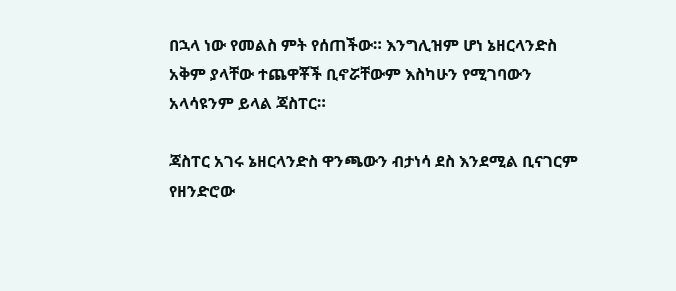በኋላ ነው የመልስ ምት የሰጠችው። እንግሊዝም ሆነ ኔዘርላንድስ አቅም ያላቸው ተጨዋቾች ቢኖሯቸውም እስካሁን የሚገባውን አላሳዩንም ይላል ጃስፐር።

ጃስፐር አገሩ ኔዘርላንድስ ዋንጫውን ብታነሳ ደስ እንደሚል ቢናገርም የዘንድሮው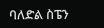ባለድል ስፔን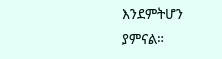እንደምትሆን ያምናል።